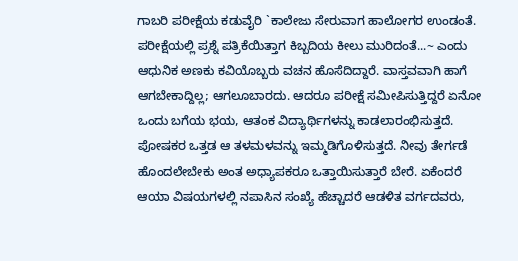ಗಾಬರಿ ಪರೀಕ್ಷೆಯ ಕಡುವೈರಿ `ಕಾಲೇಜು ಸೇರುವಾಗ ಹಾಲೋಗರ ಉಂಡಂತೆ. ಪರೀಕ್ಷೆಯಲ್ಲಿ ಪ್ರಶ್ನೆ ಪತ್ರಿಕೆಯಿತ್ತಾಗ ಕಿಬ್ಬದಿಯ ಕೀಲು ಮುರಿದಂತೆ...~ ಎಂದು ಆಧುನಿಕ ಅಣಕು ಕವಿಯೊಬ್ಬರು ವಚನ ಹೊಸೆದಿದ್ದಾರೆ. ವಾಸ್ತವವಾಗಿ ಹಾಗೆ ಆಗಬೇಕಾದ್ದಿಲ್ಲ; ಆಗಲೂಬಾರದು. ಆದರೂ ಪರೀಕ್ಷೆ ಸಮೀಪಿಸುತ್ತಿದ್ದರೆ ಏನೋ ಒಂದು ಬಗೆಯ ಭಯ, ಆತಂಕ ವಿದ್ಯಾರ್ಥಿಗಳನ್ನು ಕಾಡಲಾರಂಭಿಸುತ್ತದೆ. ಪೋಷಕರ ಒತ್ತಡ ಆ ತಳಮಳವನ್ನು ಇಮ್ಮಡಿಗೊಳಿಸುತ್ತದೆ. ನೀವು ತೇರ್ಗಡೆ ಹೊಂದಲೇಬೇಕು ಅಂತ ಅಧ್ಯಾಪಕರೂ ಒತ್ತಾಯಿಸುತ್ತಾರೆ ಬೇರೆ. ಏಕೆಂದರೆ ಆಯಾ ವಿಷಯಗಳಲ್ಲಿ ನಪಾಸಿನ ಸಂಖ್ಯೆ ಹೆಚ್ಚಾದರೆ ಆಡಳಿತ ವರ್ಗದವರು,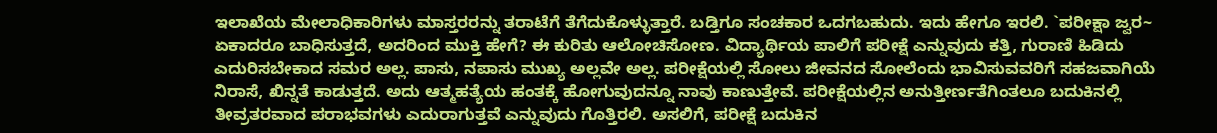ಇಲಾಖೆಯ ಮೇಲಾಧಿಕಾರಿಗಳು ಮಾಸ್ತರರನ್ನು ತರಾಟೆಗೆ ತೆಗೆದುಕೊಳ್ಳುತ್ತಾರೆ. ಬಡ್ತಿಗೂ ಸಂಚಕಾರ ಒದಗಬಹುದು. ಇದು ಹೇಗೂ ಇರಲಿ. `ಪರೀಕ್ಷಾ ಜ್ವರ~ ಏಕಾದರೂ ಬಾಧಿಸುತ್ತದೆ, ಅದರಿಂದ ಮುಕ್ತಿ ಹೇಗೆ? ಈ ಕುರಿತು ಆಲೋಚಿಸೋಣ. ವಿದ್ಯಾರ್ಥಿಯ ಪಾಲಿಗೆ ಪರೀಕ್ಷೆ ಎನ್ನುವುದು ಕತ್ತಿ, ಗುರಾಣಿ ಹಿಡಿದು ಎದುರಿಸಬೇಕಾದ ಸಮರ ಅಲ್ಲ. ಪಾಸು, ನಪಾಸು ಮುಖ್ಯ ಅಲ್ಲವೇ ಅಲ್ಲ. ಪರೀಕ್ಷೆಯಲ್ಲಿ ಸೋಲು ಜೀವನದ ಸೋಲೆಂದು ಭಾವಿಸುವವರಿಗೆ ಸಹಜವಾಗಿಯೆ ನಿರಾಸೆ, ಖಿನ್ನತೆ ಕಾಡುತ್ತದೆ. ಅದು ಆತ್ಮಹತ್ಯೆಯ ಹಂತಕ್ಕೆ ಹೋಗುವುದನ್ನೂ ನಾವು ಕಾಣುತ್ತೇವೆ. ಪರೀಕ್ಷೆಯಲ್ಲಿನ ಅನುತ್ತೀರ್ಣತೆಗಿಂತಲೂ ಬದುಕಿನಲ್ಲಿ ತೀವ್ರತರವಾದ ಪರಾಭವಗಳು ಎದುರಾಗುತ್ತವೆ ಎನ್ನುವುದು ಗೊತ್ತಿರಲಿ. ಅಸಲಿಗೆ, ಪರೀಕ್ಷೆ ಬದುಕಿನ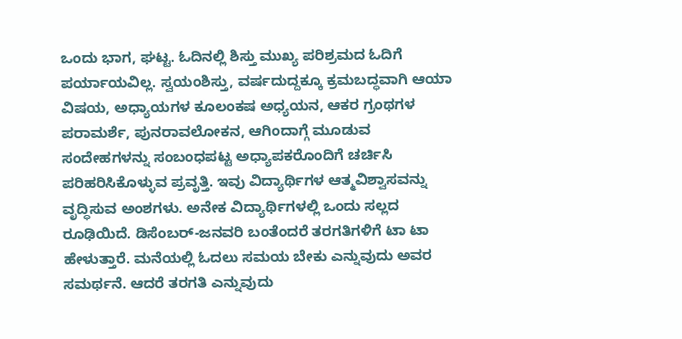ಒಂದು ಭಾಗ, ಘಟ್ಟ. ಓದಿನಲ್ಲಿ ಶಿಸ್ತು ಮುಖ್ಯ ಪರಿಶ್ರಮದ ಓದಿಗೆ ಪರ್ಯಾಯವಿಲ್ಲ. ಸ್ವಯಂಶಿಸ್ತು, ವರ್ಷದುದ್ದಕ್ಕೂ ಕ್ರಮಬದ್ಧವಾಗಿ ಆಯಾ ವಿಷಯ, ಅಧ್ಯಾಯಗಳ ಕೂಲಂಕಷ ಅಧ್ಯಯನ, ಆಕರ ಗ್ರಂಥಗಳ ಪರಾಮರ್ಶೆ, ಪುನರಾವಲೋಕನ, ಆಗಿಂದಾಗ್ಗೆ ಮೂಡುವ ಸಂದೇಹಗಳನ್ನು ಸಂಬಂಧಪಟ್ಟ ಅಧ್ಯಾಪಕರೊಂದಿಗೆ ಚರ್ಚಿಸಿ ಪರಿಹರಿಸಿಕೊಳ್ಳುವ ಪ್ರವೃತ್ತಿ. ಇವು ವಿದ್ಯಾರ್ಥಿಗಳ ಆತ್ಮವಿಶ್ವಾಸವನ್ನು ವೃದ್ಧಿಸುವ ಅಂಶಗಳು. ಅನೇಕ ವಿದ್ಯಾರ್ಥಿಗಳಲ್ಲಿ ಒಂದು ಸಲ್ಲದ ರೂಢಿಯಿದೆ. ಡಿಸೆಂಬರ್-ಜನವರಿ ಬಂತೆಂದರೆ ತರಗತಿಗಳಿಗೆ ಟಾ ಟಾ ಹೇಳುತ್ತಾರೆ. ಮನೆಯಲ್ಲಿ ಓದಲು ಸಮಯ ಬೇಕು ಎನ್ನುವುದು ಅವರ ಸಮರ್ಥನೆ. ಆದರೆ ತರಗತಿ ಎನ್ನುವುದು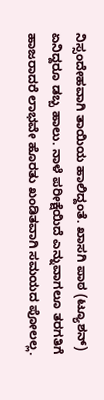ನಿಸ್ಸಂದೇಹವಾಗಿ ತಾಯಿಯ ಹಾಲಿದ್ದಂತೆ. ಖಾಸಗಿ ಪಾಠ (ಟ್ಯೂಶನ್) ಏನಿದ್ದರೂ ಡಬ್ಬ ಹಾಲು. ನಾಳೆ ಪರೀಕ್ಷೆಯಿದೆ ಎನ್ನುವಾಗಲೂ ತರಗತಿಗೆ ಹಾಜರಾದರೆ ಲಾಭವೇ ಹೊರತು ಖಂಡಿತವಾಗಿ ಸಮಯದ ಪೋಲಲ್ಲ.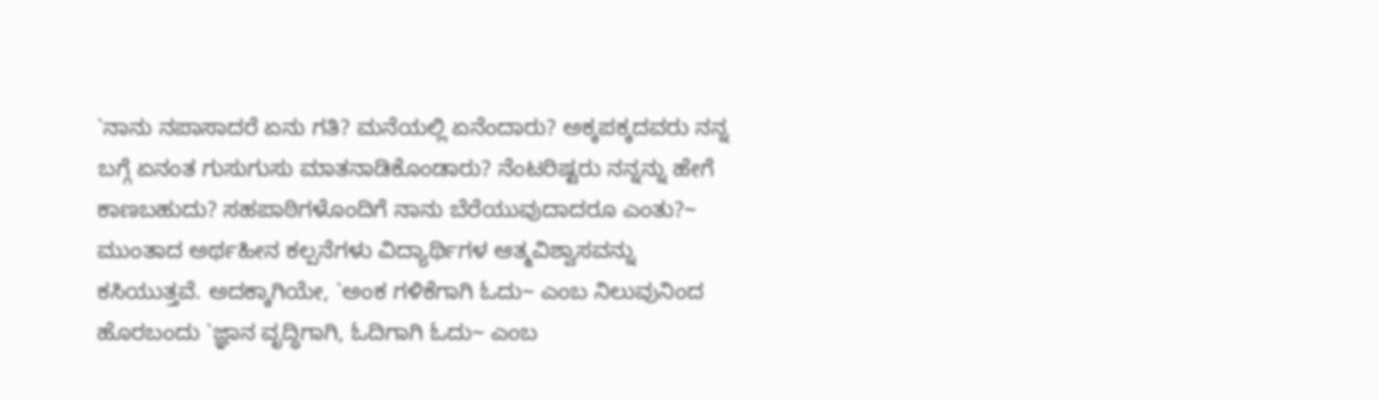`ನಾನು ನಪಾಸಾದರೆ ಏನು ಗತಿ? ಮನೆಯಲ್ಲಿ ಏನೆಂದಾರು? ಅಕ್ಕಪಕ್ಕದವರು ನನ್ನ ಬಗ್ಗೆ ಏನಂತ ಗುಸುಗುಸು ಮಾತನಾಡಿಕೊಂಡಾರು? ನೆಂಟರಿಷ್ಟರು ನನ್ನನ್ನು ಹೇಗೆ ಕಾಣಬಹುದು? ಸಹಪಾಠಿಗಳೊಂದಿಗೆ ನಾನು ಬೆರೆಯುವುದಾದರೂ ಎಂತು?~ ಮುಂತಾದ ಅರ್ಥಹೀನ ಕಲ್ಪನೆಗಳು ವಿದ್ಯಾರ್ಥಿಗಳ ಆತ್ಮವಿಶ್ವಾಸವನ್ನು ಕಸಿಯುತ್ತವೆ. ಅದಕ್ಕಾಗಿಯೇ, `ಅಂಕ ಗಳಿಕೆಗಾಗಿ ಓದು~ ಎಂಬ ನಿಲುವುನಿಂದ ಹೊರಬಂದು `ಜ್ಞಾನ ವೃದ್ಧಿಗಾಗಿ, ಓದಿಗಾಗಿ ಓದು~ ಎಂಬ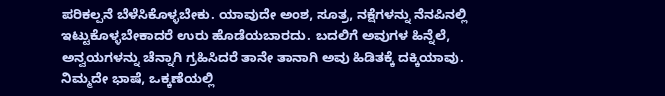ಪರಿಕಲ್ಪನೆ ಬೆಳೆಸಿಕೊಳ್ಳಬೇಕು. ಯಾವುದೇ ಅಂಶ, ಸೂತ್ರ, ನಕ್ಷೆಗಳನ್ನು ನೆನಪಿನಲ್ಲಿ ಇಟ್ಟುಕೊಳ್ಳಬೇಕಾದರೆ ಉರು ಹೊಡೆಯಬಾರದು. ಬದಲಿಗೆ ಅವುಗಳ ಹಿನ್ನೆಲೆ, ಅನ್ವಯಗಳನ್ನು ಚೆನ್ನಾಗಿ ಗ್ರಹಿಸಿದರೆ ತಾನೇ ತಾನಾಗಿ ಅವು ಹಿಡಿತಕ್ಕೆ ದಕ್ಕಿಯಾವು. ನಿಮ್ಮದೇ ಭಾಷೆ, ಒಕ್ಕಣೆಯಲ್ಲಿ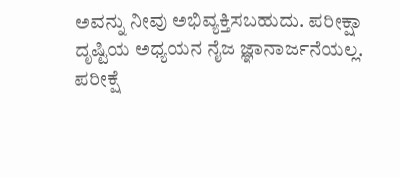ಅವನ್ನು ನೀವು ಅಭಿವ್ಯಕ್ತಿಸಬಹುದು. ಪರೀಕ್ಷಾ ದೃಷ್ಟಿಯ ಅಧ್ಯಯನ ನೈಜ ಜ್ಞಾನಾರ್ಜನೆಯಲ್ಲ. ಪರೀಕ್ಷೆ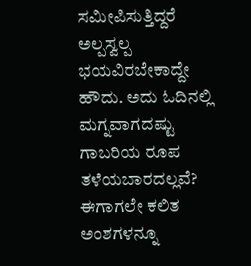ಸಮೀಪಿಸುತ್ತಿದ್ದರೆ ಅಲ್ಪಸ್ವಲ್ಪ ಭಯವಿರಬೇಕಾದ್ದೇ ಹೌದು. ಅದು ಓದಿನಲ್ಲಿ ಮಗ್ನವಾಗದಷ್ಟು ಗಾಬರಿಯ ರೂಪ ತಳೆಯಬಾರದಲ್ಲವೆ? ಈಗಾಗಲೇ ಕಲಿತ ಅಂಶಗಳನ್ನೂ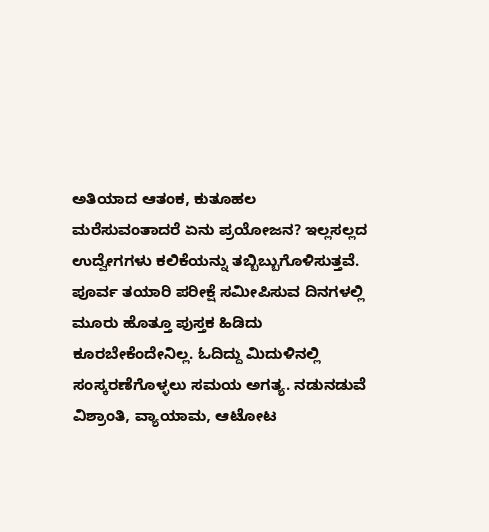ಅತಿಯಾದ ಆತಂಕ, ಕುತೂಹಲ ಮರೆಸುವಂತಾದರೆ ಏನು ಪ್ರಯೋಜನ? ಇಲ್ಲಸಲ್ಲದ ಉದ್ವೇಗಗಳು ಕಲಿಕೆಯನ್ನು ತಬ್ಬಿಬ್ಬುಗೊಳಿಸುತ್ತವೆ. ಪೂರ್ವ ತಯಾರಿ ಪರೀಕ್ಷೆ ಸಮೀಪಿಸುವ ದಿನಗಳಲ್ಲಿ ಮೂರು ಹೊತ್ತೂ ಪುಸ್ತಕ ಹಿಡಿದು ಕೂರಬೇಕೆಂದೇನಿಲ್ಲ. ಓದಿದ್ದು ಮಿದುಳಿನಲ್ಲಿ ಸಂಸ್ಕರಣೆಗೊಳ್ಳಲು ಸಮಯ ಅಗತ್ಯ. ನಡುನಡುವೆ ವಿಶ್ರಾಂತಿ, ವ್ಯಾಯಾಮ, ಆಟೋಟ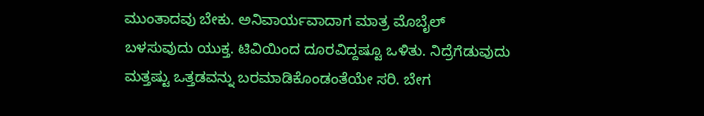ಮುಂತಾದವು ಬೇಕು. ಅನಿವಾರ್ಯವಾದಾಗ ಮಾತ್ರ ಮೊಬೈಲ್ ಬಳಸುವುದು ಯುಕ್ತ. ಟಿವಿಯಿಂದ ದೂರವಿದ್ದಷ್ಟೂ ಒಳಿತು. ನಿದ್ರೆಗೆಡುವುದು ಮತ್ತಷ್ಟು ಒತ್ತಡವನ್ನು ಬರಮಾಡಿಕೊಂಡಂತೆಯೇ ಸರಿ. ಬೇಗ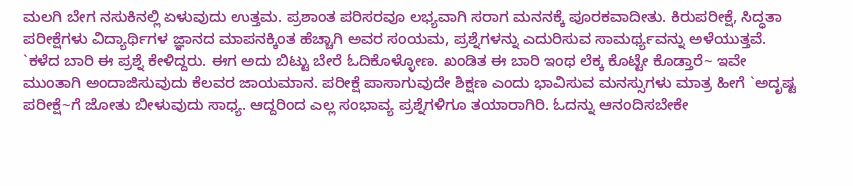ಮಲಗಿ ಬೇಗ ನಸುಕಿನಲ್ಲಿ ಏಳುವುದು ಉತ್ತಮ. ಪ್ರಶಾಂತ ಪರಿಸರವೂ ಲಭ್ಯವಾಗಿ ಸರಾಗ ಮನನಕ್ಕೆ ಪೂರಕವಾದೀತು. ಕಿರುಪರೀಕ್ಷೆ, ಸಿದ್ಧತಾ ಪರೀಕ್ಷೆಗಳು ವಿದ್ಯಾರ್ಥಿಗಳ ಜ್ಞಾನದ ಮಾಪನಕ್ಕಿಂತ ಹೆಚ್ಚಾಗಿ ಅವರ ಸಂಯಮ, ಪ್ರಶ್ನೆಗಳನ್ನು ಎದುರಿಸುವ ಸಾಮರ್ಥ್ಯವನ್ನು ಅಳೆಯುತ್ತವೆ. `ಕಳೆದ ಬಾರಿ ಈ ಪ್ರಶ್ನೆ ಕೇಳಿದ್ದರು. ಈಗ ಅದು ಬಿಟ್ಟು ಬೇರೆ ಓದಿಕೊಳ್ಳೋಣ. ಖಂಡಿತ ಈ ಬಾರಿ ಇಂಥ ಲೆಕ್ಕ ಕೊಟ್ಟೇ ಕೊಡ್ತಾರೆ~ ಇವೇ ಮುಂತಾಗಿ ಅಂದಾಜಿಸುವುದು ಕೆಲವರ ಜಾಯಮಾನ. ಪರೀಕ್ಷೆ ಪಾಸಾಗುವುದೇ ಶಿಕ್ಷಣ ಎಂದು ಭಾವಿಸುವ ಮನಸ್ಸುಗಳು ಮಾತ್ರ ಹೀಗೆ `ಅದೃಷ್ಟ ಪರೀಕ್ಷೆ~ಗೆ ಜೋತು ಬೀಳುವುದು ಸಾಧ್ಯ. ಆದ್ದರಿಂದ ಎಲ್ಲ ಸಂಭಾವ್ಯ ಪ್ರಶ್ನೆಗಳಿಗೂ ತಯಾರಾಗಿರಿ. ಓದನ್ನು ಆನಂದಿಸಬೇಕೇ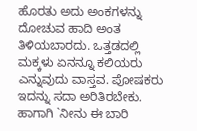ಹೊರತು ಅದು ಅಂಕಗಳನ್ನು ದೋಚುವ ಹಾದಿ ಅಂತ ತಿಳಿಯಬಾರದು. ಒತ್ತಡದಲ್ಲಿ ಮಕ್ಕಳು ಏನನ್ನೂ ಕಲಿಯರು ಎನ್ನುವುದು ವಾಸ್ತವ. ಪೋಷಕರು ಇದನ್ನು ಸದಾ ಅರಿತಿರಬೇಕು. ಹಾಗಾಗಿ `ನೀನು ಈ ಬಾರಿ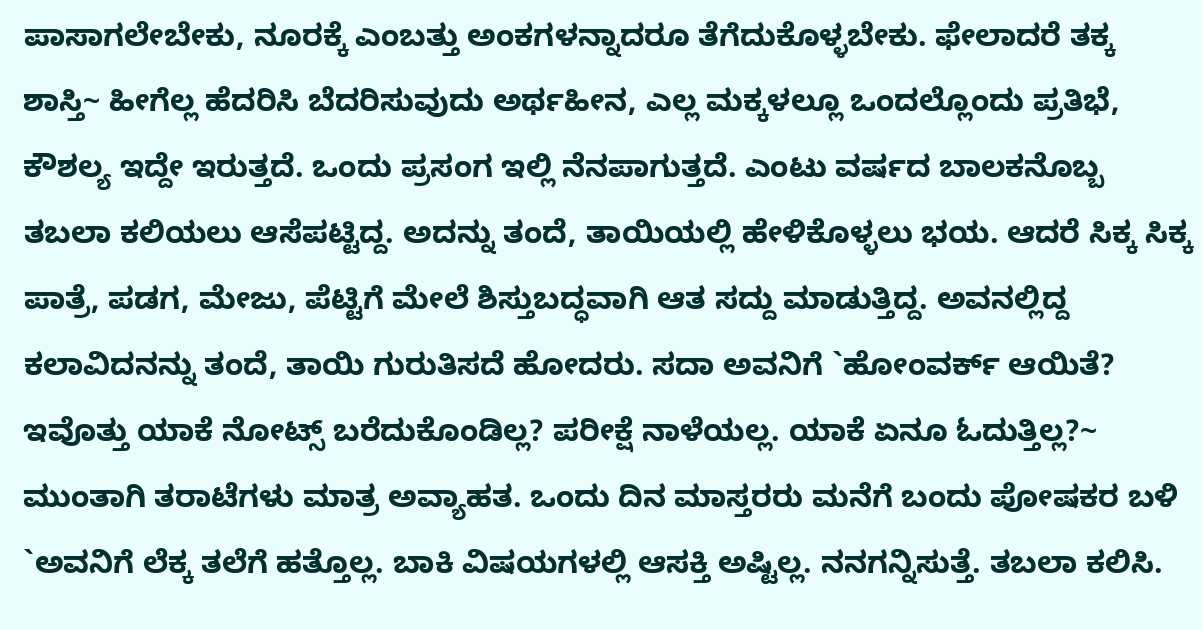ಪಾಸಾಗಲೇಬೇಕು, ನೂರಕ್ಕೆ ಎಂಬತ್ತು ಅಂಕಗಳನ್ನಾದರೂ ತೆಗೆದುಕೊಳ್ಳಬೇಕು. ಫೇಲಾದರೆ ತಕ್ಕ ಶಾಸ್ತಿ~ ಹೀಗೆಲ್ಲ ಹೆದರಿಸಿ ಬೆದರಿಸುವುದು ಅರ್ಥಹೀನ, ಎಲ್ಲ ಮಕ್ಕಳಲ್ಲೂ ಒಂದಲ್ಲೊಂದು ಪ್ರತಿಭೆ, ಕೌಶಲ್ಯ ಇದ್ದೇ ಇರುತ್ತದೆ. ಒಂದು ಪ್ರಸಂಗ ಇಲ್ಲಿ ನೆನಪಾಗುತ್ತದೆ. ಎಂಟು ವರ್ಷದ ಬಾಲಕನೊಬ್ಬ ತಬಲಾ ಕಲಿಯಲು ಆಸೆಪಟ್ಟಿದ್ದ. ಅದನ್ನು ತಂದೆ, ತಾಯಿಯಲ್ಲಿ ಹೇಳಿಕೊಳ್ಳಲು ಭಯ. ಆದರೆ ಸಿಕ್ಕ ಸಿಕ್ಕ ಪಾತ್ರೆ, ಪಡಗ, ಮೇಜು, ಪೆಟ್ಟಿಗೆ ಮೇಲೆ ಶಿಸ್ತುಬದ್ಧವಾಗಿ ಆತ ಸದ್ದು ಮಾಡುತ್ತಿದ್ದ. ಅವನಲ್ಲಿದ್ದ ಕಲಾವಿದನನ್ನು ತಂದೆ, ತಾಯಿ ಗುರುತಿಸದೆ ಹೋದರು. ಸದಾ ಅವನಿಗೆ `ಹೋಂವರ್ಕ್ ಆಯಿತೆ? ಇವೊತ್ತು ಯಾಕೆ ನೋಟ್ಸ್ ಬರೆದುಕೊಂಡಿಲ್ಲ? ಪರೀಕ್ಷೆ ನಾಳೆಯಲ್ಲ. ಯಾಕೆ ಏನೂ ಓದುತ್ತಿಲ್ಲ?~ ಮುಂತಾಗಿ ತರಾಟೆಗಳು ಮಾತ್ರ ಅವ್ಯಾಹತ. ಒಂದು ದಿನ ಮಾಸ್ತರರು ಮನೆಗೆ ಬಂದು ಪೋಷಕರ ಬಳಿ `ಅವನಿಗೆ ಲೆಕ್ಕ ತಲೆಗೆ ಹತ್ತೊಲ್ಲ. ಬಾಕಿ ವಿಷಯಗಳಲ್ಲಿ ಆಸಕ್ತಿ ಅಷ್ಟಿಲ್ಲ. ನನಗನ್ನಿಸುತ್ತೆ. ತಬಲಾ ಕಲಿಸಿ.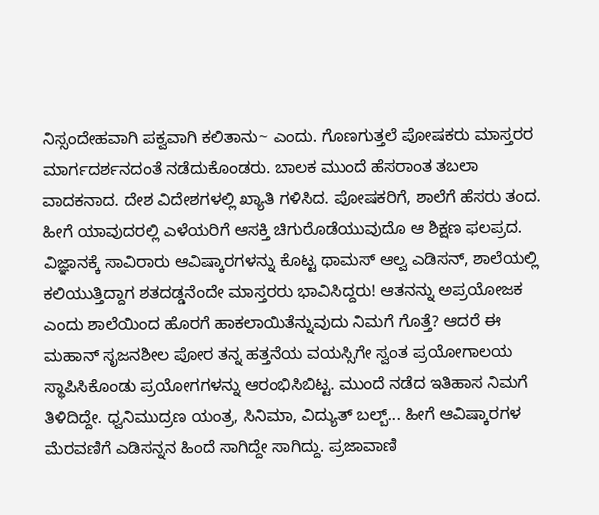ನಿಸ್ಸಂದೇಹವಾಗಿ ಪಕ್ವವಾಗಿ ಕಲಿತಾನು~ ಎಂದು. ಗೊಣಗುತ್ತಲೆ ಪೋಷಕರು ಮಾಸ್ತರರ ಮಾರ್ಗದರ್ಶನದಂತೆ ನಡೆದುಕೊಂಡರು. ಬಾಲಕ ಮುಂದೆ ಹೆಸರಾಂತ ತಬಲಾ ವಾದಕನಾದ. ದೇಶ ವಿದೇಶಗಳಲ್ಲಿ ಖ್ಯಾತಿ ಗಳಿಸಿದ. ಪೋಷಕರಿಗೆ, ಶಾಲೆಗೆ ಹೆಸರು ತಂದ. ಹೀಗೆ ಯಾವುದರಲ್ಲಿ ಎಳೆಯರಿಗೆ ಆಸಕ್ತಿ ಚಿಗುರೊಡೆಯುವುದೊ ಆ ಶಿಕ್ಷಣ ಫಲಪ್ರದ. ವಿಜ್ಞಾನಕ್ಕೆ ಸಾವಿರಾರು ಆವಿಷ್ಕಾರಗಳನ್ನು ಕೊಟ್ಟ ಥಾಮಸ್ ಆಲ್ವ ಎಡಿಸನ್, ಶಾಲೆಯಲ್ಲಿ ಕಲಿಯುತ್ತಿದ್ದಾಗ ಶತದಡ್ಡನೆಂದೇ ಮಾಸ್ತರರು ಭಾವಿಸಿದ್ದರು! ಆತನನ್ನು ಅಪ್ರಯೋಜಕ ಎಂದು ಶಾಲೆಯಿಂದ ಹೊರಗೆ ಹಾಕಲಾಯಿತೆನ್ನುವುದು ನಿಮಗೆ ಗೊತ್ತೆ? ಆದರೆ ಈ ಮಹಾನ್ ಸೃಜನಶೀಲ ಪೋರ ತನ್ನ ಹತ್ತನೆಯ ವಯಸ್ಸಿಗೇ ಸ್ವಂತ ಪ್ರಯೋಗಾಲಯ ಸ್ಥಾಪಿಸಿಕೊಂಡು ಪ್ರಯೋಗಗಳನ್ನು ಆರಂಭಿಸಿಬಿಟ್ಟ. ಮುಂದೆ ನಡೆದ ಇತಿಹಾಸ ನಿಮಗೆ ತಿಳಿದಿದ್ದೇ. ಧ್ವನಿಮುದ್ರಣ ಯಂತ್ರ, ಸಿನಿಮಾ, ವಿದ್ಯುತ್ ಬಲ್ಬ್... ಹೀಗೆ ಆವಿಷ್ಕಾರಗಳ ಮೆರವಣಿಗೆ ಎಡಿಸನ್ನನ ಹಿಂದೆ ಸಾಗಿದ್ದೇ ಸಾಗಿದ್ದು. ಪ್ರಜಾವಾಣಿ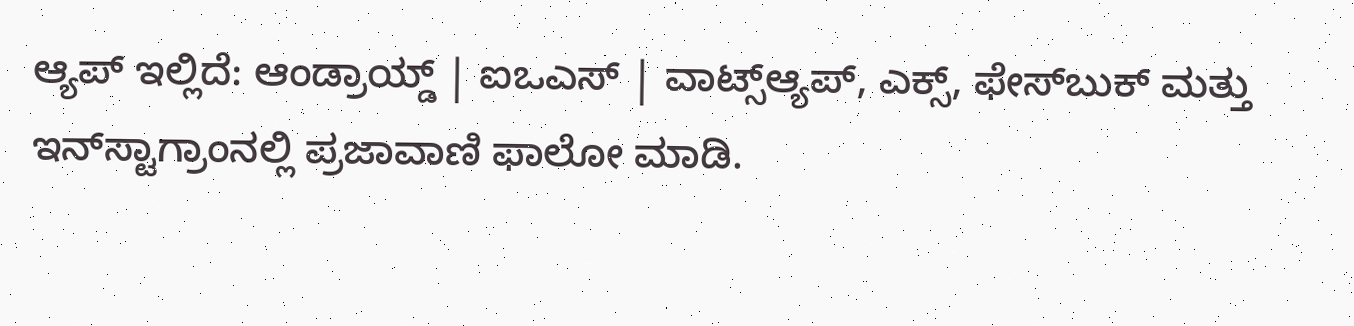ಆ್ಯಪ್ ಇಲ್ಲಿದೆ: ಆಂಡ್ರಾಯ್ಡ್ | ಐಒಎಸ್ | ವಾಟ್ಸ್ಆ್ಯಪ್, ಎಕ್ಸ್, ಫೇಸ್‌ಬುಕ್ ಮತ್ತು ಇನ್‌ಸ್ಟಾಗ್ರಾಂನಲ್ಲಿ ಪ್ರಜಾವಾಣಿ ಫಾಲೋ ಮಾಡಿ.